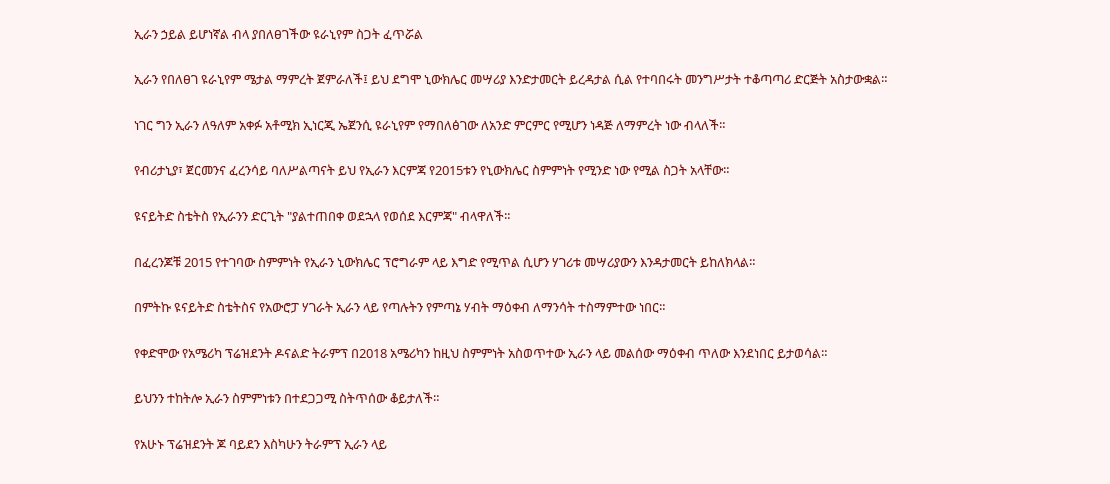ኢራን ኃይል ይሆነኛል ብላ ያበለፀገችው ዩራኒየም ስጋት ፈጥሯል

ኢራን የበለፀገ ዩራኒየም ሜታል ማምረት ጀምራለች፤ ይህ ደግሞ ኒውክሌር መሣሪያ እንድታመርት ይረዳታል ሲል የተባበሩት መንግሥታት ተቆጣጣሪ ድርጅት አስታውቋል።

ነገር ግን ኢራን ለዓለም አቀፉ አቶሚክ ኢነርጂ ኤጀንሲ ዩራኒየም የማበለፅገው ለአንድ ምርምር የሚሆን ነዳጅ ለማምረት ነው ብላለች።

የብሪታኒያ፣ ጀርመንና ፈረንሳይ ባለሥልጣናት ይህ የኢራን እርምጃ የ2015ቱን የኒውክሌር ስምምነት የሚንድ ነው የሚል ስጋት አላቸው።

ዩናይትድ ስቴትስ የኢራንን ድርጊት "ያልተጠበቀ ወደኋላ የወሰደ እርምጃ" ብላዋለች።

በፈረንጆቹ 2015 የተገባው ስምምነት የኢራን ኒውክሌር ፕሮግራም ላይ እግድ የሚጥል ሲሆን ሃገሪቱ መሣሪያውን እንዳታመርት ይከለክላል።

በምትኩ ዩናይትድ ስቴትስና የአውሮፓ ሃገራት ኢራን ላይ የጣሉትን የምጣኔ ሃብት ማዕቀብ ለማንሳት ተስማምተው ነበር።

የቀድሞው የአሜሪካ ፕሬዝደንት ዶናልድ ትራምፕ በ2018 አሜሪካን ከዚህ ስምምነት አስወጥተው ኢራን ላይ መልሰው ማዕቀብ ጥለው እንደነበር ይታወሳል።

ይህንን ተከትሎ ኢራን ስምምነቱን በተደጋጋሚ ስትጥሰው ቆይታለች።

የአሁኑ ፕሬዝደንት ጆ ባይደን እስካሁን ትራምፕ ኢራን ላይ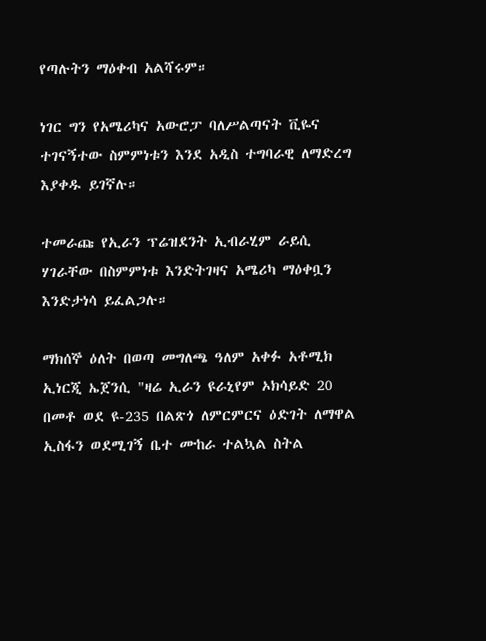የጣሉትን ማዕቀብ አልሻሩም።

ነገር ግን የአሜሪካና አውሮፓ ባለሥልጣናት ቪዬና ተገናኝተው ስምምነቱን እንደ አዲስ ተግባራዊ ለማድረግ እያቀዱ ይገኛሉ።

ተመራጩ የኢራን ፕሬዝደንት ኢብራሂም ራይሲ ሃገራቸው በስምምነቱ እንድትገዛና አሜሪካ ማዕቀቧን እንድታነሳ ይፈልጋሉ።

ማክሰኞ ዕለት በወጣ መግለጫ ዓለም አቀፉ አቶሚክ ኢነርጂ ኤጀንሲ "ዛሬ ኢራን ዩራኒየም ኦክሳይድ 20 በመቶ ወደ ዩ-235 በልጽጎ ለምርምርና ዕድገት ለማዋል ኢስፋን ወደሚገኝ ቤተ ሙከራ ተልኳል ስትል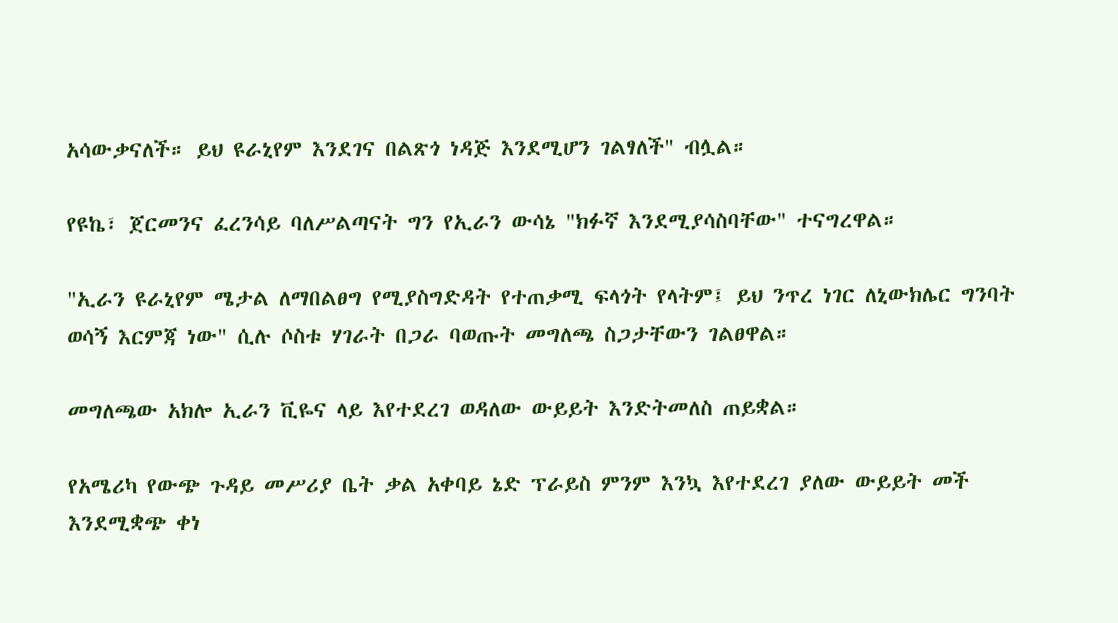አሳውቃናለች። ይህ ዩራኒየም እንደገና በልጽጎ ነዳጅ እንደሚሆን ገልፃለች" ብሏል።

የዩኬ፣ ጀርመንና ፈረንሳይ ባለሥልጣናት ግን የኢራን ውሳኔ "ክፉኛ እንደሚያሳስባቸው" ተናግረዋል።

"ኢራን ዩራኒየም ሜታል ለማበልፀግ የሚያስግድዳት የተጠቃሚ ፍላጎት የላትም፤ ይህ ንጥረ ነገር ለኒውክሌር ግንባት ወሳኝ እርምጃ ነው" ሲሉ ሶስቱ ሃገራት በጋራ ባወጡት መግለጫ ስጋታቸውን ገልፀዋል።

መግለጫው አክሎ ኢራን ቪዬና ላይ እየተደረገ ወዳለው ውይይት እንድትመለስ ጠይቋል።

የአሜሪካ የውጭ ጉዳይ መሥሪያ ቤት ቃል አቀባይ ኔድ ፕራይስ ምንም እንኳ እየተደረገ ያለው ውይይት መች እንደሚቋጭ ቀነ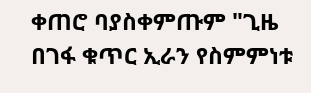ቀጠሮ ባያስቀምጡም "ጊዜ በገፋ ቁጥር ኢራን የስምምነቱ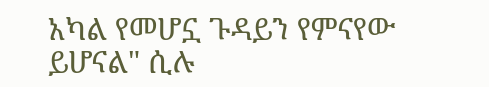አካል የመሆኗ ጉዳይን የምናየው ይሆናል" ሲሉ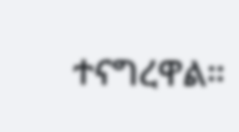ተናግረዋል።